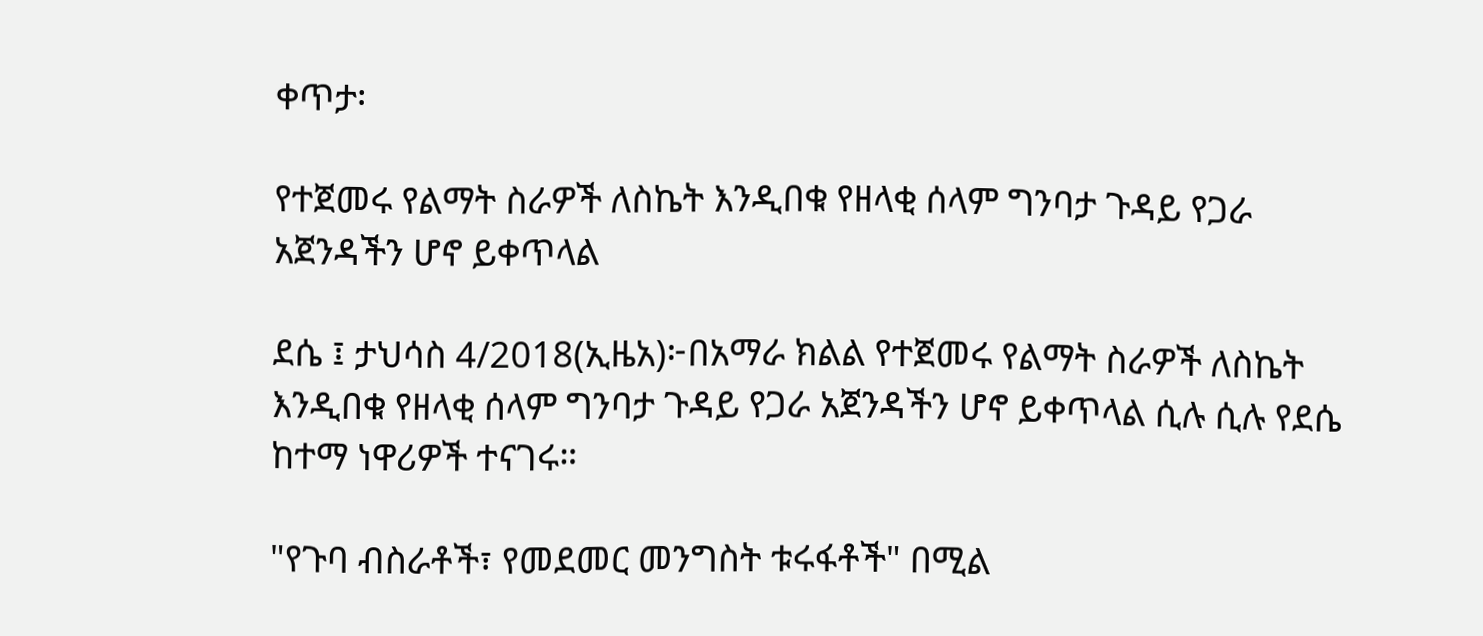ቀጥታ፡

የተጀመሩ የልማት ስራዎች ለስኬት እንዲበቁ የዘላቂ ሰላም ግንባታ ጉዳይ የጋራ አጀንዳችን ሆኖ ይቀጥላል

ደሴ ፤ ታህሳስ 4/2018(ኢዜአ)፦በአማራ ክልል የተጀመሩ የልማት ስራዎች ለስኬት እንዲበቁ የዘላቂ ሰላም ግንባታ ጉዳይ የጋራ አጀንዳችን ሆኖ ይቀጥላል ሲሉ ሲሉ የደሴ ከተማ ነዋሪዎች ተናገሩ።

"የጉባ ብስራቶች፣ የመደመር መንግስት ቱሩፋቶች" በሚል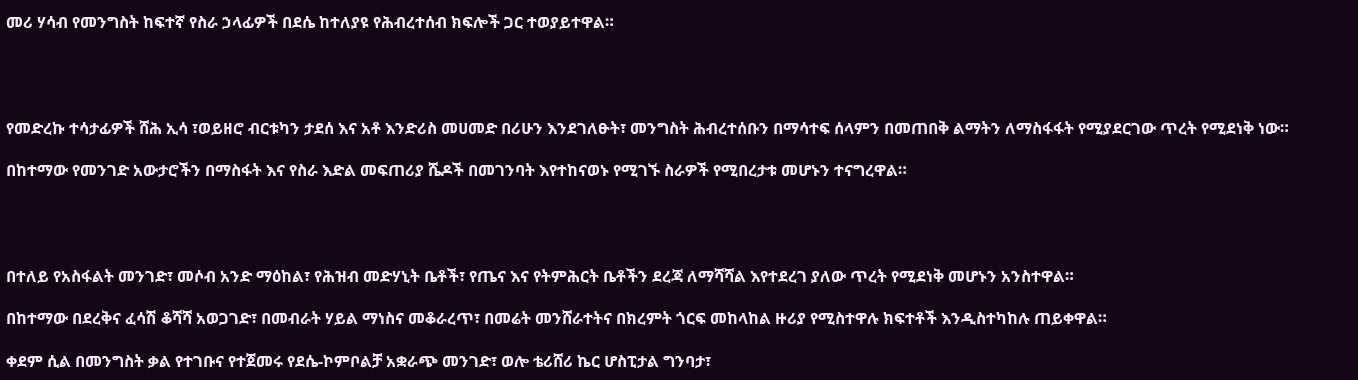መሪ ሃሳብ የመንግስት ከፍተኛ የስራ ኃላፊዎች በደሴ ከተለያዩ የሕብረተሰብ ክፍሎች ጋር ተወያይተዋል።




የመድረኩ ተሳታፊዎች ሸሕ ኢሳ ፣ወይዘሮ ብርቱካን ታደሰ እና አቶ እንድሪስ መሀመድ በሪሁን እንደገለፁት፣ መንግስት ሕብረተሰቡን በማሳተፍ ሰላምን በመጠበቅ ልማትን ለማስፋፋት የሚያደርገው ጥረት የሚደነቅ ነው።

በከተማው የመንገድ አውታሮችን በማስፋት እና የስራ እድል መፍጠሪያ ሼዶች በመገንባት እየተከናወኑ የሚገኙ ስራዎች የሚበረታቱ መሆኑን ተናግረዋል።




በተለይ የአስፋልት መንገድ፣ መሶብ አንድ ማዕከል፣ የሕዝብ መድሃኒት ቤቶች፣ የጤና እና የትምሕርት ቤቶችን ደረጃ ለማሻሻል እየተደረገ ያለው ጥረት የሚደነቅ መሆኑን አንስተዋል።

በከተማው በደረቅና ፈሳሽ ቆሻሻ አወጋገድ፣ በመብራት ሃይል ማነስና መቆራረጥ፣ በመሬት መንሸራተትና በክረምት ጎርፍ መከላከል ዙሪያ የሚስተዋሉ ክፍተቶች እንዲስተካከሉ ጠይቀዋል።

ቀደም ሲል በመንግስት ቃል የተገቡና የተጀመሩ የደሴ-ኮምቦልቻ አቋራጭ መንገድ፣ ወሎ ቴሪሸሪ ኬር ሆስፒታል ግንባታ፣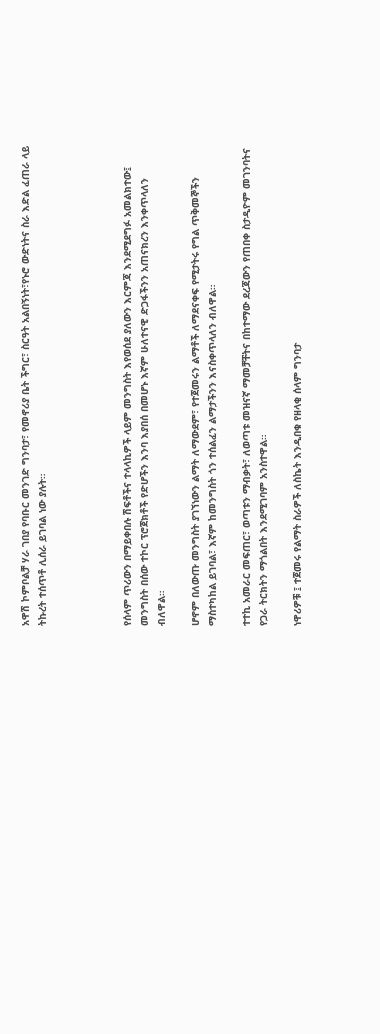አዋሽ ኮምቦልቻ ሃራ ገበያ የባቡር መንገድ ግንባታ፣ የመኖሪያ ቤት ችግር፣ ስርዓት አልበኝነት፣የኑሮ ውድነትና ስራ እድል ፈጠራ ላይ ትኩረት ተሰጥቶ ሊሰራ ይገባል ነው ያሉት።




የሰላም ጥሪውን በማይቀበሉ ሽፍቶችና ተላላኪዎች ላይም መንግስት እየወሰደ ያለውን እርምጃ እንደሚደግፉ አመልክተው፤ መንግስት በሰው ተኮር ፕሮጀክቶች የድሆችን እንባ እያበሰ በመሆኑ እኛም ሁለተናዊ ድጋፋችንን አጠናክረን እንቀጥላለን ብለዋል።

ሆኖም በለውጡ መንግስት ያገኘነውን ልማት ለማውደም፣ የተጀመሩን ልማቶች ለማደናቀፍ የሚታትሩ የግል ጥቅመኞችን ማስተካከል ይገባል፣ እኛም ከመንግስት ጎን ተሰልፈን ልማታችንን እናስቀጥላለን ብለዋል።

ተተኪ አመራር መፍጠር፣ ወጣቱን ማብቃት፣ ለወጣቱ መዝናኛ ማመቻቸትና በከተማው ደረጃውን የጠበቀ ስታዲዮም መገንባትና የጋራ ትርክትን ማጎልበት እንደሚገባም አንስተዋል።

ነዋሪዎቹ ፤ ተጀመሩ የልማት ስራዎች ለስኬት እንዲበቁ የዘላቂ ሰላም ግንባታ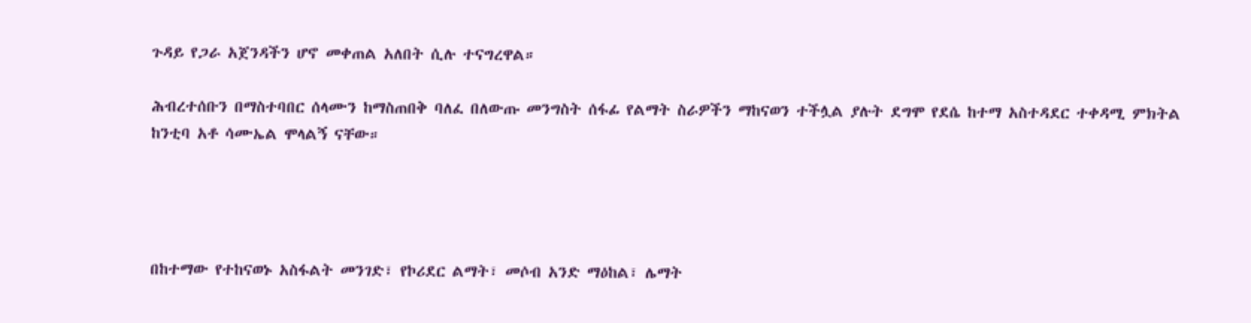ጉዳይ የጋራ አጀንዳችን ሆኖ መቀጠል አለበት ሲሉ ተናግረዋል።

ሕብረተሰቡን በማስተባበር ሰላሙን ከማስጠበቅ ባለፈ በለውጡ መንግስት ሰፋፊ የልማት ስራዎችን ማከናወን ተችሏል ያሉት ደግሞ የደሴ ከተማ አስተዳደር ተቀዳሚ ምክትል ከንቲባ አቶ ሳሙኤል ሞላልኝ ናቸው።




በከተማው የተከናወኑ አስፋልት መንገድ፣ የኮሪደር ልማት፣ መሶብ አንድ ማዕከል፣ ሌማት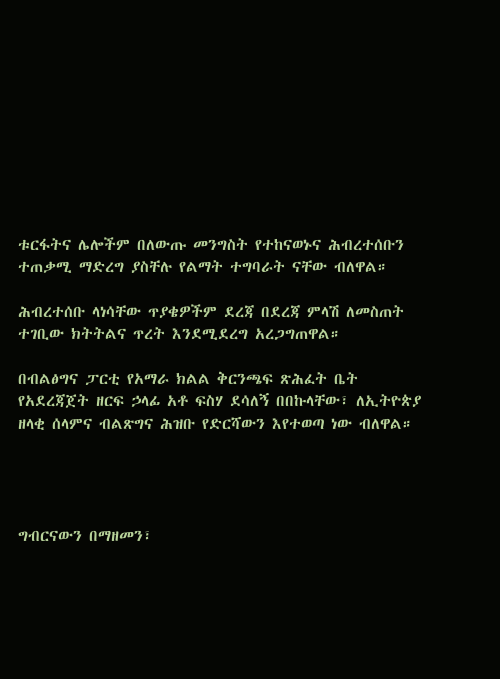ቱርፋትና ሌሎችም በለውጡ መንግስት የተከናወኑና ሕብረተሰቡን ተጠቃሚ ማድረግ ያስቸሉ የልማት ተግባራት ናቸው ብለዋል።

ሕብረተሰቡ ላነሳቸው ጥያቄዎችም ደረጃ በደረጃ ምላሽ ለመስጠት ተገቢው ክትትልና ጥረት እንደሚደረግ አረጋግጠዋል።

በብልፅግና ፓርቲ የአማራ ክልል ቅርንጫፍ ጽሕፈት ቤት የአደረጃጀት ዘርፍ ኃላፊ አቶ ፍስሃ ደሳለኝ በበኩላቸው፣ ለኢትዮጵያ ዘላቂ ሰላምና ብልጽግና ሕዝቡ የድርሻውን እየተወጣ ነው ብለዋል።




ግብርናውን በማዘመን፣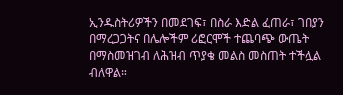ኢንዱስትሪዎችን በመደገፍ፣ በስራ እድል ፈጠራ፣ ገበያን በማረጋጋትና በሌሎችም ሪፎርሞች ተጨባጭ ውጤት በማስመዝገብ ለሕዝብ ጥያቄ መልስ መስጠት ተችሏል ብለዋል።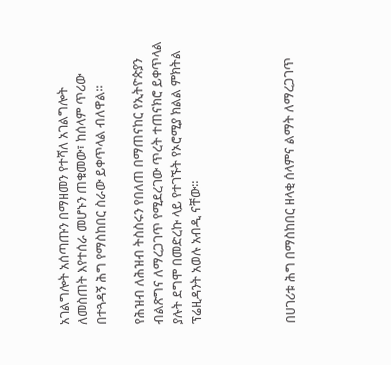አገልግሎት አሰጣጡን በማዘመን የተሻለ አገልግሎት ለመስጠት እየተሰራ መሆኑን ጠቁመው፣ ከሰላም ጥሪው በተጓዳኝ ሕግ የማስከበር ስራው ይቀጥላል ብለዋል።

የሕዝብ ለሕዝብ ትስስሩን የበለጠ በማጠናከር የኢትዮጵያን ብልጽግና ለማረጋገጥ የሚደረገው ጥረት ተጠናክሮ ይቀጥላል ያሉት ደግሞ በመድረኩ ላይ የተገኙት የኦሮሚያ ክልል ምክትል ፕሬዚዳንት አወሉ አብዲ ናቸው።




በሀገሪቱ ሕግ በማስከበር ዘላቂ ሰላምና ልማት ለማረጋገጥ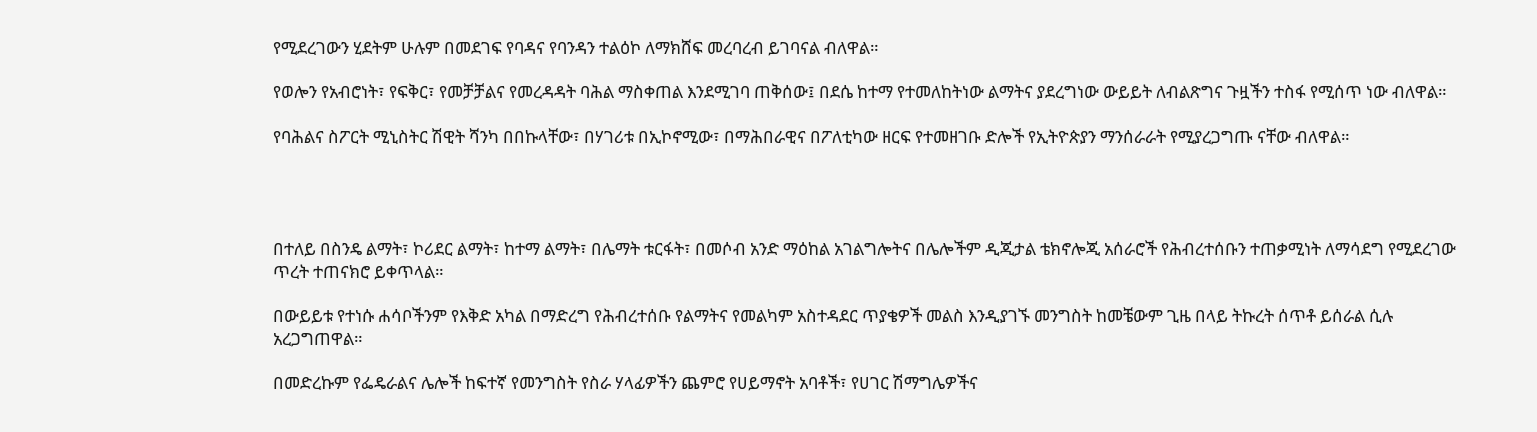የሚደረገውን ሂደትም ሁሉም በመደገፍ የባዳና የባንዳን ተልዕኮ ለማክሸፍ መረባረብ ይገባናል ብለዋል።

የወሎን የአብሮነት፣ የፍቅር፣ የመቻቻልና የመረዳዳት ባሕል ማስቀጠል እንደሚገባ ጠቅሰው፤ በደሴ ከተማ የተመለከትነው ልማትና ያደረግነው ውይይት ለብልጽግና ጉዟችን ተስፋ የሚሰጥ ነው ብለዋል።

የባሕልና ስፖርት ሚኒስትር ሽዊት ሻንካ በበኩላቸው፣ በሃገሪቱ በኢኮኖሚው፣ በማሕበራዊና በፖለቲካው ዘርፍ የተመዘገቡ ድሎች የኢትዮጵያን ማንሰራራት የሚያረጋግጡ ናቸው ብለዋል።




በተለይ በስንዴ ልማት፣ ኮሪደር ልማት፣ ከተማ ልማት፣ በሌማት ቱርፋት፣ በመሶብ አንድ ማዕከል አገልግሎትና በሌሎችም ዲጂታል ቴክኖሎጂ አሰራሮች የሕብረተሰቡን ተጠቃሚነት ለማሳደግ የሚደረገው ጥረት ተጠናክሮ ይቀጥላል።

በውይይቱ የተነሱ ሐሳቦችንም የእቅድ አካል በማድረግ የሕብረተሰቡ የልማትና የመልካም አስተዳደር ጥያቄዎች መልስ እንዲያገኙ መንግስት ከመቼውም ጊዜ በላይ ትኩረት ሰጥቶ ይሰራል ሲሉ አረጋግጠዋል።

በመድረኩም የፌዴራልና ሌሎች ከፍተኛ የመንግስት የስራ ሃላፊዎችን ጨምሮ የሀይማኖት አባቶች፣ የሀገር ሽማግሌዎችና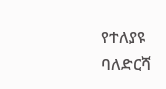የተለያዩ ባለድርሻ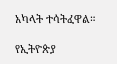አካላት ተሳትፈዋል።

የኢትዮጵያ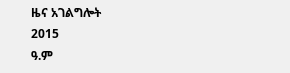ዜና አገልግሎት
2015
ዓ.ም